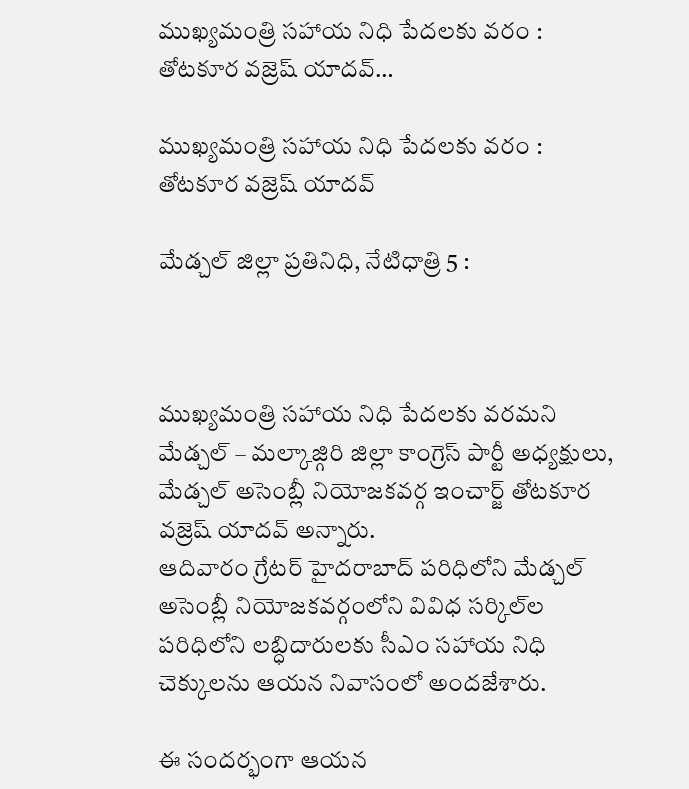ముఖ్యమంత్రి సహాయ నిధి పేదలకు వరం : తోటకూర వజ్రెష్ యాదవ్…

ముఖ్యమంత్రి సహాయ నిధి పేదలకు వరం : తోటకూర వజ్రెష్ యాదవ్

మేడ్చల్ జిల్లా ప్రతినిధి, నేటిధాత్రి 5 :



ముఖ్యమంత్రి సహాయ నిధి పేదలకు వరమని మేడ్చల్ – మల్కాజ్గిరి జిల్లా కాంగ్రెస్ పార్టీ అధ్యక్షులు, మేడ్చల్ అసెంబ్లీ నియోజకవర్గ ఇంచార్జ్ తోటకూర వజ్రెష్ యాదవ్ అన్నారు.
ఆదివారం గ్రేటర్ హైదరాబాద్ పరిధిలోని మేడ్చల్ అసెంబ్లీ నియోజకవర్గంలోని వివిధ సర్కిల్‌ల పరిధిలోని లబ్ధిదారులకు సీఎం సహాయ నిధి చెక్కులను ఆయన నివాసంలో అందజేశారు.

ఈ సందర్భంగా ఆయన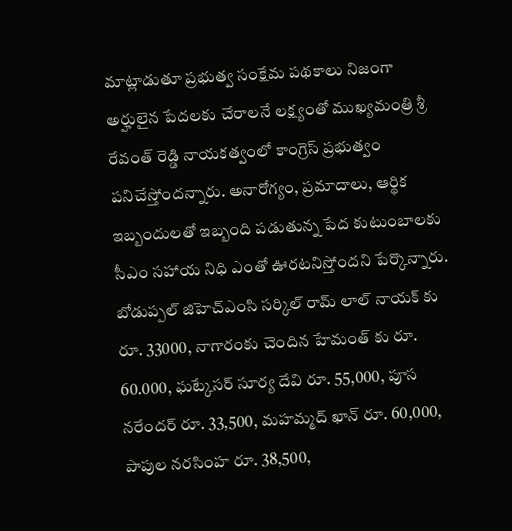మాట్లాడుతూ ప్రభుత్వ సంక్షేమ పథకాలు నిజంగా అర్హులైన పేదలకు చేరాలనే లక్ష్యంతో ముఖ్యమంత్రి శ్రీ రేవంత్ రెడ్డి నాయకత్వంలో కాంగ్రెస్ ప్రభుత్వం పనిచేస్తోందన్నారు. అనారోగ్యం, ప్రమాదాలు, ఆర్థిక ఇబ్బందులతో ఇబ్బంది పడుతున్న పేద కుటుంబాలకు సీఎం సహాయ నిధి ఎంతో ఊరటనిస్తోందని పేర్కొన్నారు. బోడుప్పల్ జిహెచ్ఎంసి సర్కిల్ రామ్ లాల్ నాయక్ కు రూ. 33000, నాగారంకు చెందిన హేమంత్ కు రూ. 60.000, ఘట్కేసర్ సూర్య దేవి రూ. 55,000, పూస నరేందర్ రూ. 33,500, మహమ్మద్ ఖాన్ రూ. 60,000, పాపుల నరసింహ రూ. 38,500,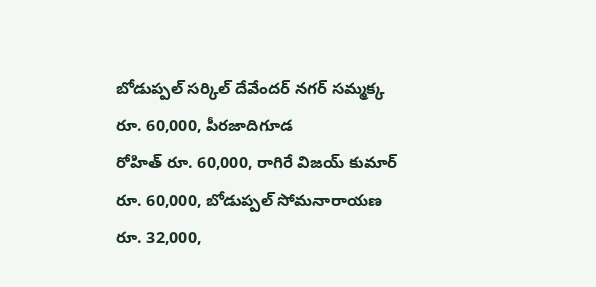బోడుప్పల్ సర్కిల్ దేవేందర్ నగర్ సమ్మక్క రూ. 60,000, పీరజాదిగూడ
రోహిత్ రూ. 60,000, రాగిరే విజయ్ కుమార్ రూ. 60,000, బోడుప్పల్ సోమనారాయణ రూ. 32,000,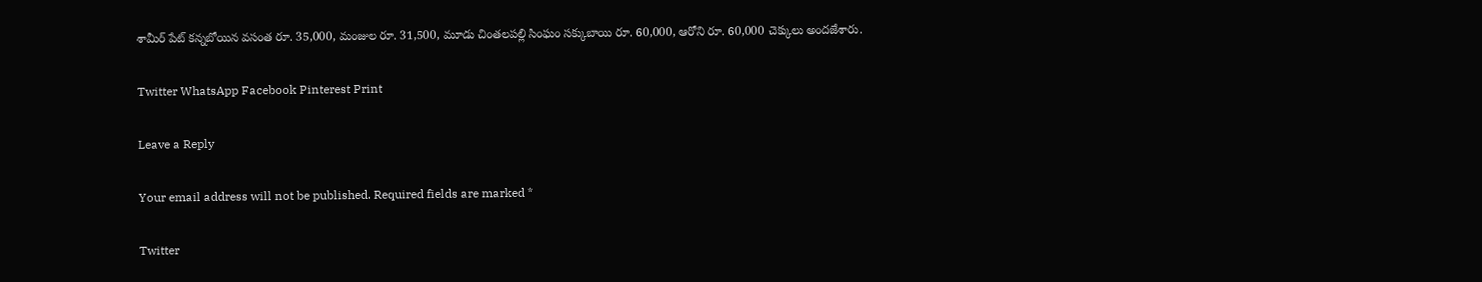శామీర్ పేట్ కన్నబోయిన వసంత రూ. 35,000, మంజుల రూ. 31,500, మూడు చింతలపల్లి సింఘం సక్కుబాయి రూ. 60,000, ఆరోని రూ. 60,000 చెక్కులు అందజేశారు.

Twitter WhatsApp Facebook Pinterest Print

Leave a Reply

Your email address will not be published. Required fields are marked *

Twitter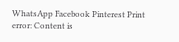WhatsApp Facebook Pinterest Print
error: Content is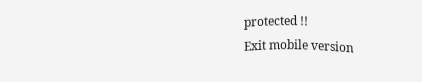protected !!
Exit mobile version